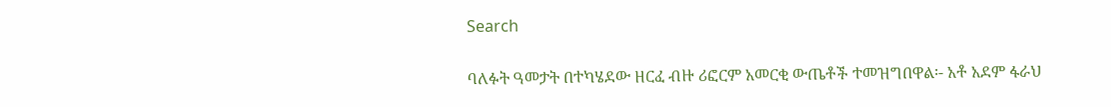Search

ባለፉት ዓመታት በተካሄደው ዘርፈ ብዙ ሪፎርም አመርቂ ውጤቶች ተመዝግበዋል፡- አቶ አደም ፋራህ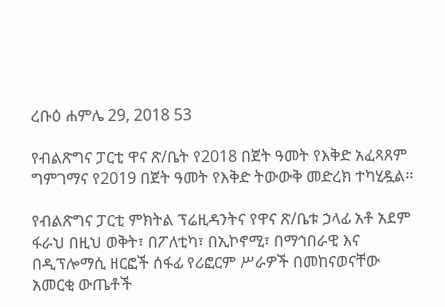ረቡዕ ሐምሌ 29, 2018 53

የብልጽግና ፓርቲ ዋና ጽ/ቤት የ2018 በጀት ዓመት የእቅድ አፈጻጸም ግምገማና የ2019 በጀት ዓመት የእቅድ ትውውቅ መድረክ ተካሂዷል፡፡

የብልጽግና ፓርቲ ምክትል ፕሬዚዳንትና የዋና ጽ/ቤቱ ኃላፊ አቶ አደም ፋራህ በዚህ ወቅት፣ በፖለቲካ፣ በኢኮኖሚ፣ በማኅበራዊ እና በዲፕሎማሲ ዘርፎች ሰፋፊ የሪፎርም ሥራዎች በመከናወናቸው አመርቂ ውጤቶች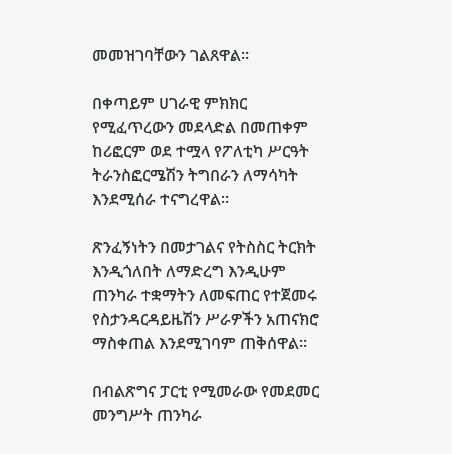መመዝገባቸውን ገልጸዋል፡፡

በቀጣይም ሀገራዊ ምክክር የሚፈጥረውን መደላድል በመጠቀም ከሪፎርም ወደ ተሟላ የፖለቲካ ሥርዓት ትራንስፎርሜሽን ትግበራን ለማሳካት እንደሚሰራ ተናግረዋል፡፡

ጽንፈኝነትን በመታገልና የትስስር ትርክት እንዲጎለበት ለማድረግ እንዲሁም ጠንካራ ተቋማትን ለመፍጠር የተጀመሩ የስታንዳርዳይዜሽን ሥራዎችን አጠናክሮ ማስቀጠል እንደሚገባም ጠቅሰዋል፡፡

በብልጽግና ፓርቲ የሚመራው የመደመር መንግሥት ጠንካራ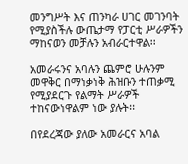መንግሥት እና ጠንካራ ሀገር መገንባት የሚያስችሉ ውጤታማ የፓርቲ ሥራዎችን ማከናወን መቻሉን አብራርተዋል፡፡

አመራሩንና አባሉን ጨምሮ ሁሉንም መዋቅር በማነቃነቅ ሕዝቡን ተጠቃሚ የሚያደርጉ የልማት ሥራዎች ተከናውነዋልም ነው ያሉት፡፡

በየደረጃው ያለው አመራርና አባል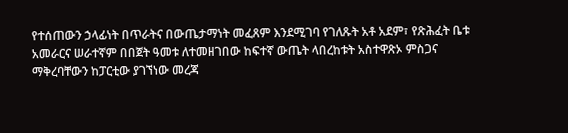የተሰጠውን ኃላፊነት በጥራትና በውጤታማነት መፈጸም እንደሚገባ የገለጹት አቶ አደም፣ የጽሕፈት ቤቱ አመራርና ሠራተኛም በበጀት ዓመቱ ለተመዘገበው ከፍተኛ ውጤት ላበረከቱት አስተዋጽኦ ምስጋና ማቅረባቸውን ከፓርቲው ያገኘነው መረጃ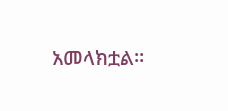አመላክቷል፡፡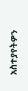አስተያየትዎን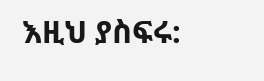እዚህ ያስፍሩ: